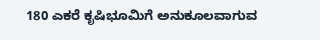180 ಎಕರೆ ಕೃಷಿಭೂಮಿಗೆ ಅನುಕೂಲವಾಗುವ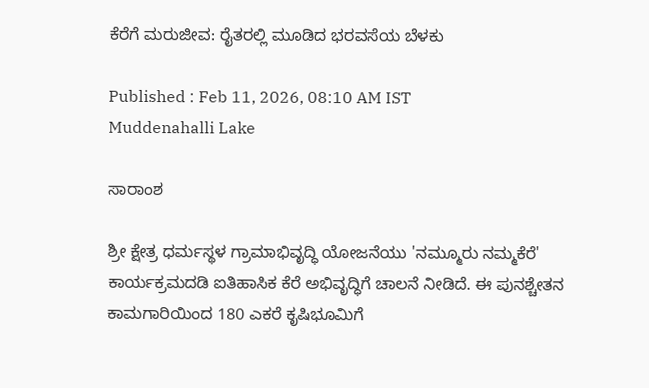ಕೆರೆಗೆ ಮರುಜೀವ: ರೈತರಲ್ಲಿ ಮೂಡಿದ ಭರವಸೆಯ ಬೆಳಕು

Published : Feb 11, 2026, 08:10 AM IST
Muddenahalli Lake

ಸಾರಾಂಶ

ಶ್ರೀ ಕ್ಷೇತ್ರ ಧರ್ಮಸ್ಥಳ ಗ್ರಾಮಾಭಿವೃದ್ಧಿ ಯೋಜನೆಯು 'ನಮ್ಮೂರು ನಮ್ಮಕೆರೆ' ಕಾರ್ಯಕ್ರಮದಡಿ ಐತಿಹಾಸಿಕ ಕೆರೆ ಅಭಿವೃದ್ಧಿಗೆ ಚಾಲನೆ ನೀಡಿದೆ. ಈ ಪುನಶ್ಚೇತನ ಕಾಮಗಾರಿಯಿಂದ 180 ಎಕರೆ ಕೃಷಿಭೂಮಿಗೆ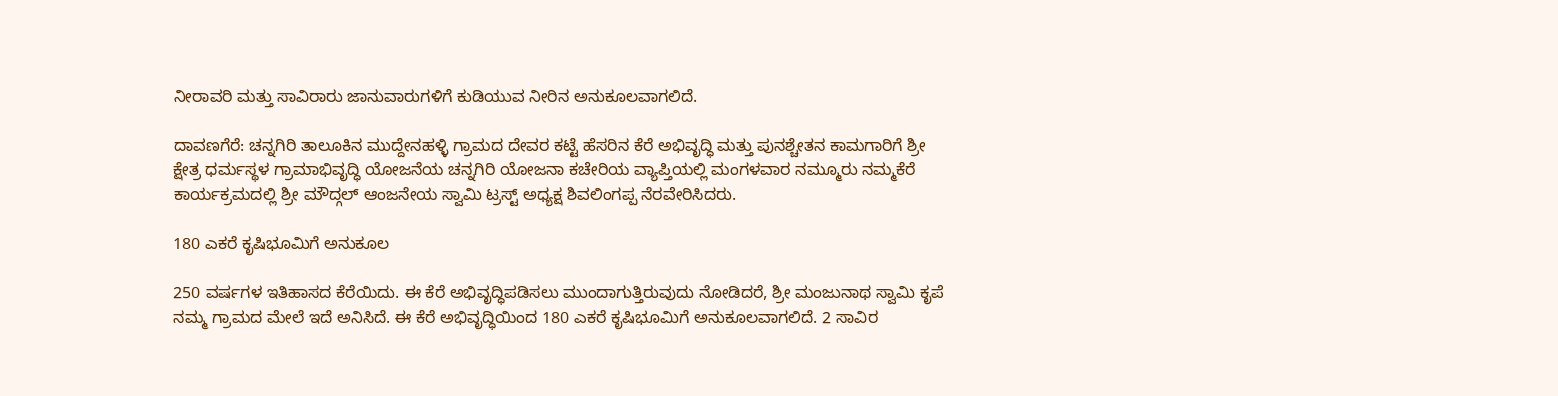ನೀರಾವರಿ ಮತ್ತು ಸಾವಿರಾರು ಜಾನುವಾರುಗಳಿಗೆ ಕುಡಿಯುವ ನೀರಿನ ಅನುಕೂಲವಾಗಲಿದೆ.

ದಾವಣಗೆರೆ: ಚನ್ನಗಿರಿ ತಾಲೂಕಿನ ಮುದ್ದೇನಹಳ್ಳಿ ಗ್ರಾಮದ ದೇವರ ಕಟ್ಟೆ ಹೆಸರಿನ ಕೆರೆ ಅಭಿವೃದ್ಧಿ ಮತ್ತು ಪುನಶ್ಚೇತನ ಕಾಮಗಾರಿಗೆ ಶ್ರೀ ಕ್ಷೇತ್ರ ಧರ್ಮಸ್ಥಳ ಗ್ರಾಮಾಭಿವೃದ್ಧಿ ಯೋಜನೆಯ ಚನ್ನಗಿರಿ ಯೋಜನಾ ಕಚೇರಿಯ ವ್ಯಾಪ್ತಿಯಲ್ಲಿ ಮಂಗಳವಾರ ನಮ್ಮೂರು ನಮ್ಮಕೆರೆ ಕಾರ್ಯಕ್ರಮದಲ್ಲಿ ಶ್ರೀ ಮೌದ್ಗಲ್ ಆಂಜನೇಯ ಸ್ವಾಮಿ ಟ್ರಸ್ಟ್‌ ಅಧ್ಯಕ್ಷ ಶಿವಲಿಂಗಪ್ಪ ನೆರವೇರಿಸಿದರು.

180 ಎಕರೆ ಕೃಷಿಭೂಮಿಗೆ ಅನುಕೂಲ

250 ವರ್ಷಗಳ ಇತಿಹಾಸದ ಕೆರೆಯಿದು. ಈ ಕೆರೆ ಅಭಿವೃದ್ಧಿಪಡಿಸಲು ಮುಂದಾಗುತ್ತಿರುವುದು ನೋಡಿದರೆ, ಶ್ರೀ ಮಂಜುನಾಥ ಸ್ವಾಮಿ ಕೃಪೆ ನಮ್ಮ ಗ್ರಾಮದ ಮೇಲೆ ಇದೆ ಅನಿಸಿದೆ. ಈ ಕೆರೆ ಅಭಿವೃದ್ಧಿಯಿಂದ 180 ಎಕರೆ ಕೃಷಿಭೂಮಿಗೆ ಅನುಕೂಲವಾಗಲಿದೆ. 2 ಸಾವಿರ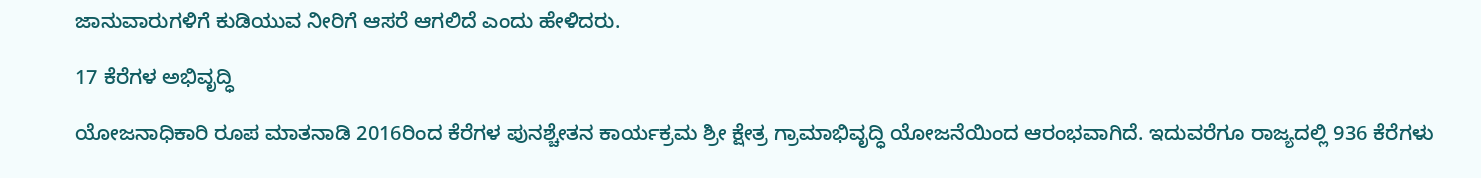ಜಾನುವಾರುಗಳಿಗೆ ಕುಡಿಯುವ ನೀರಿಗೆ ಆಸರೆ ಆಗಲಿದೆ ಎಂದು ಹೇಳಿದರು.

17 ಕೆರೆಗಳ ಅಭಿವೃದ್ಧಿ

ಯೋಜನಾಧಿಕಾರಿ ರೂಪ ಮಾತನಾಡಿ 2016ರಿಂದ ಕೆರೆಗಳ ಪುನಶ್ಚೇತನ ಕಾರ್ಯಕ್ರಮ ಶ್ರೀ ಕ್ಷೇತ್ರ ಗ್ರಾಮಾಭಿವೃದ್ಧಿ ಯೋಜನೆಯಿಂದ ಆರಂಭವಾಗಿದೆ. ಇದುವರೆಗೂ ರಾಜ್ಯದಲ್ಲಿ 936 ಕೆರೆಗಳು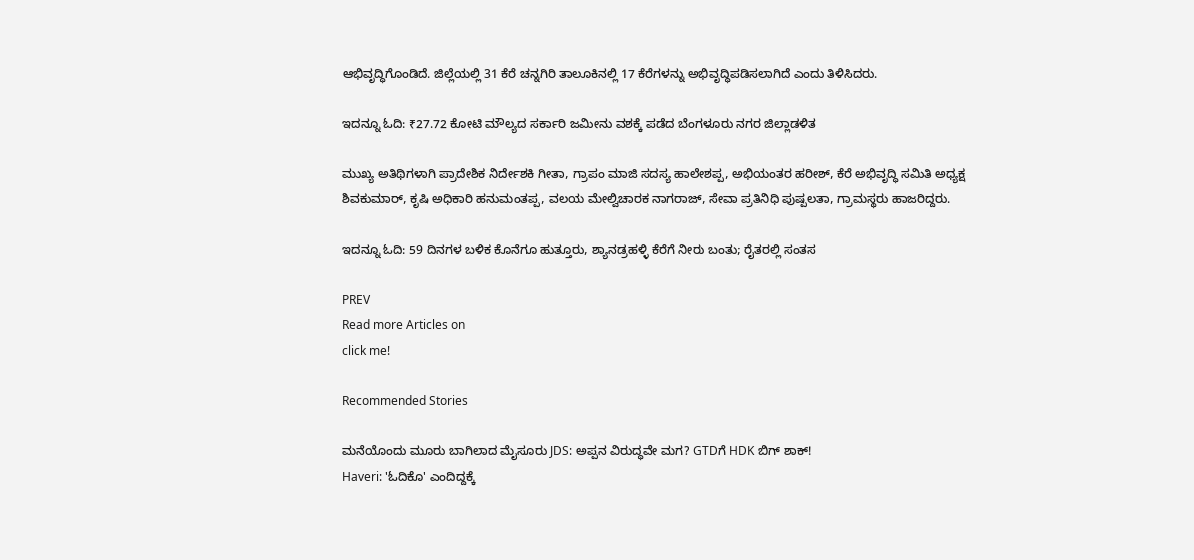ಆಭಿವೃದ್ಧಿಗೊಂಡಿದೆ. ಜಿಲ್ಲೆಯಲ್ಲಿ 31 ಕೆರೆ ಚನ್ನಗಿರಿ ತಾಲೂಕಿನಲ್ಲಿ 17 ಕೆರೆಗಳನ್ನು ಅಭಿವೃದ್ಧಿಪಡಿಸಲಾಗಿದೆ ಎಂದು ತಿಳಿಸಿದರು.

ಇದನ್ನೂ ಓದಿ: ₹27.72 ಕೋಟಿ ಮೌಲ್ಯದ ಸರ್ಕಾರಿ ಜಮೀನು ವಶಕ್ಕೆ ಪಡೆದ ಬೆಂಗಳೂರು ನಗರ ಜಿಲ್ಲಾಡಳಿತ

ಮುಖ್ಯ ಅತಿಥಿಗಳಾಗಿ ಪ್ರಾದೇಶಿಕ ನಿರ್ದೇಶಕಿ ಗೀತಾ, ಗ್ರಾಪಂ ಮಾಜಿ ಸದಸ್ಯ ಹಾಲೇಶಪ್ಪ, ಅಭಿಯಂತರ ಹರೀಶ್, ಕೆರೆ ಅಭಿವೃದ್ಧಿ ಸಮಿತಿ ಅಧ್ಯಕ್ಷ ಶಿವಕುಮಾರ್, ಕೃಷಿ ಅಧಿಕಾರಿ ಹನುಮಂತಪ್ಪ, ವಲಯ ಮೇಲ್ವಿಚಾರಕ ನಾಗರಾಜ್, ಸೇವಾ ಪ್ರತಿನಿಧಿ ಪುಷ್ಪಲತಾ, ಗ್ರಾಮಸ್ಥರು ಹಾಜರಿದ್ದರು.

ಇದನ್ನೂ ಓದಿ: 59 ದಿನಗಳ ಬಳಿಕ ಕೊನೆಗೂ ಹುತ್ತೂರು, ಶ್ಯಾನಡ್ರಹಳ್ಳಿ ಕೆರೆಗೆ ನೀರು ಬಂತು; ರೈತರಲ್ಲಿ ಸಂತಸ

PREV
Read more Articles on
click me!

Recommended Stories

ಮನೆಯೊಂದು ಮೂರು ಬಾಗಿಲಾದ ಮೈಸೂರು JDS: ಅಪ್ಪನ ವಿರುದ್ಧವೇ ಮಗ? GTDಗೆ HDK ಬಿಗ್‌ ಶಾಕ್!
Haveri: 'ಓದಿಕೊ' ಎಂದಿದ್ದಕ್ಕೆ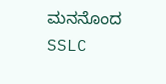ಮನನೊಂದ SSLC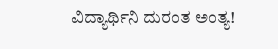ವಿದ್ಯಾರ್ಥಿನಿ ದುರಂತ ಅಂತ್ಯ!